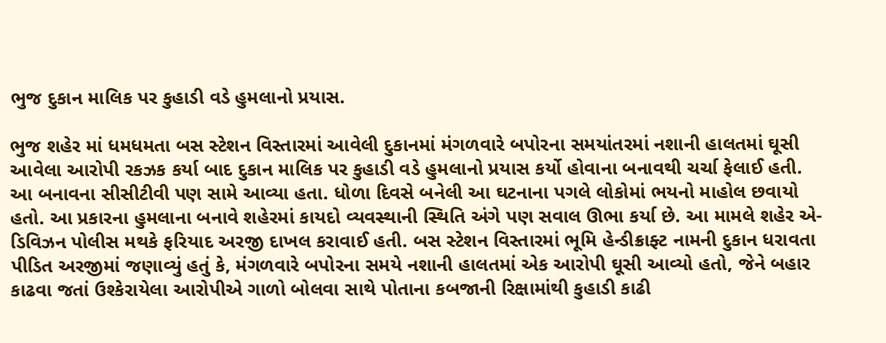ભુજ દુકાન માલિક પર કુહાડી વડે હુમલાનો પ્રયાસ.

ભુજ શહેર માં ધમધમતા બસ સ્ટેશન વિસ્તારમાં આવેલી દુકાનમાં મંગળવારે બપોરના સમયાંતરમાં નશાની હાલતમાં ઘૂસી આવેલા આરોપી રકઝક કર્યા બાદ દુકાન માલિક પર કુહાડી વડે હુમલાનો પ્રયાસ કર્યો હોવાના બનાવથી ચર્ચા ફેલાઈ હતી. આ બનાવના સીસીટીવી પણ સામે આવ્યા હતા. ધોળા દિવસે બનેલી આ ઘટનાના પગલે લોકોમાં ભયનો માહોલ છવાયો હતો. આ પ્રકારના હુમલાના બનાવે શહેરમાં કાયદો વ્યવસ્થાની સ્થિતિ અંગે પણ સવાલ ઊભા કર્યા છે. આ મામલે શહેર એ-ડિવિઝન પોલીસ મથકે ફરિયાદ અરજી દાખલ કરાવાઈ હતી. બસ સ્ટેશન વિસ્તારમાં ભૂમિ હેન્ડીક્રાફ્ટ નામની દુકાન ધરાવતા પીડિત અરજીમાં જણાવ્યું હતું કે, મંગળવારે બપોરના સમયે નશાની હાલતમાં એક આરોપી ઘૂસી આવ્યો હતો, જેને બહાર કાઢવા જતાં ઉશ્કેરાયેલા આરોપીએ ગાળો બોલવા સાથે પોતાના કબજાની રિક્ષામાંથી કુહાડી કાઢી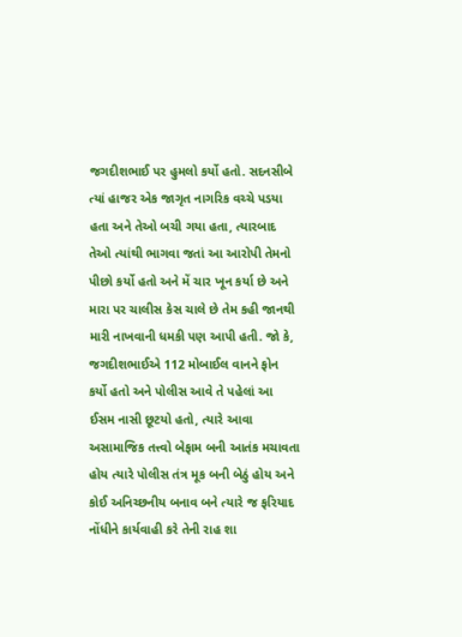જગદીશભાઈ પર હુમલો કર્યો હતો. સદનસીબે ત્યાં હાજર એક જાગૃત નાગરિક વચ્ચે પડયા હતા અને તેઓ બચી ગયા હતા, ત્યારબાદ તેઓ ત્યાંથી ભાગવા જતાં આ આરોપી તેમનો પીછો કર્યો હતો અને મેં ચાર ખૂન કર્યા છે અને મારા પર ચાલીસ કેસ ચાલે છે તેમ કહી જાનથી મારી નાખવાની ધમકી પણ આપી હતી. જો કે, જગદીશભાઈએ 112 મોબાઈલ વાનને ફોન કર્યો હતો અને પોલીસ આવે તે પહેલાં આ ઈસમ નાસી છૂટયો હતો, ત્યારે આવા અસામાજિક તત્ત્વો બેફામ બની આતંક મચાવતા હોય ત્યારે પોલીસ તંત્ર મૂક બની બેઠું હોય અને કોઈ અનિચ્છનીય બનાવ બને ત્યારે જ ફરિયાદ નોંધીને કાર્યવાહી કરે તેની રાહ શા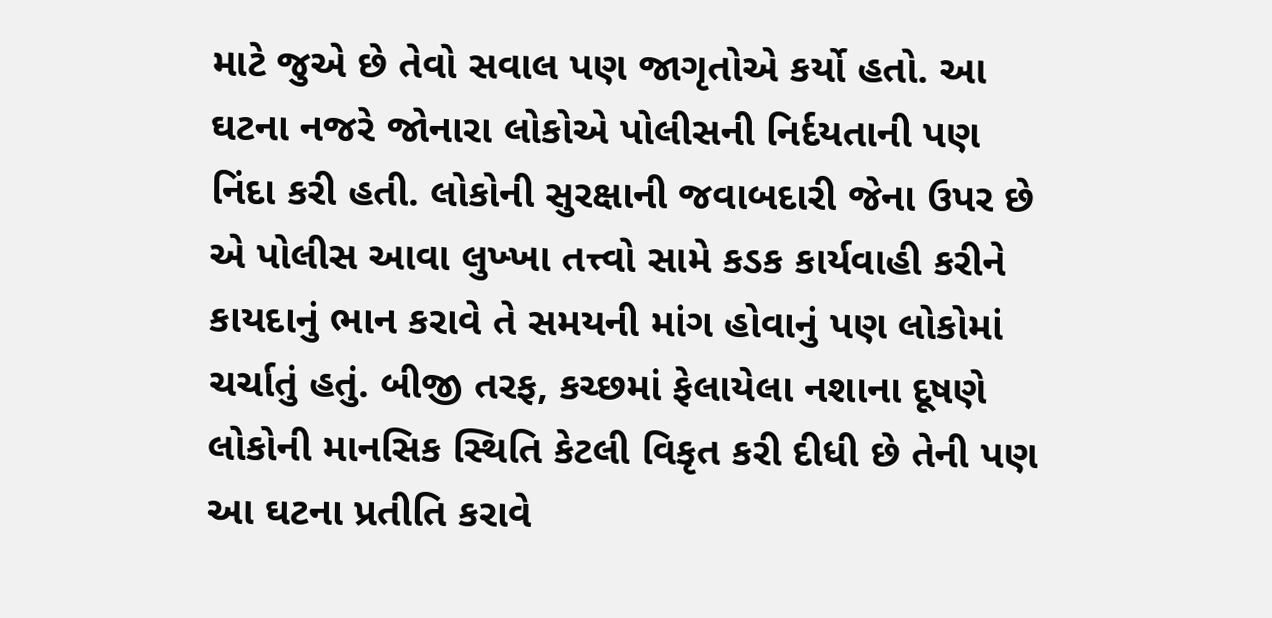માટે જુએ છે તેવો સવાલ પણ જાગૃતોએ કર્યો હતો. આ ઘટના નજરે જોનારા લોકોએ પોલીસની નિર્દયતાની પણ નિંદા કરી હતી. લોકોની સુરક્ષાની જવાબદારી જેના ઉપર છે એ પોલીસ આવા લુખ્ખા તત્ત્વો સામે કડક કાર્યવાહી કરીને કાયદાનું ભાન કરાવે તે સમયની માંગ હોવાનું પણ લોકોમાં ચર્ચાતું હતું. બીજી તરફ, કચ્છમાં ફેલાયેલા નશાના દૂષણે લોકોની માનસિક સ્થિતિ કેટલી વિકૃત કરી દીધી છે તેની પણ આ ઘટના પ્રતીતિ કરાવે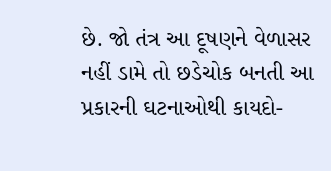છે. જો તંત્ર આ દૂષણને વેળાસર નહીં ડામે તો છડેચોક બનતી આ પ્રકારની ઘટનાઓથી કાયદો-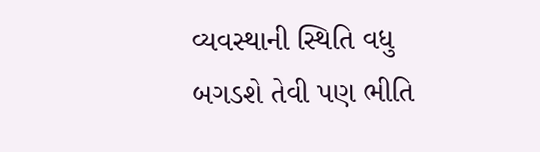વ્યવસ્થાની સ્થિતિ વધુ બગડશે તેવી પણ ભીતિ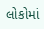લોકોમાં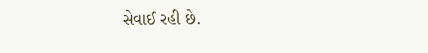સેવાઈ રહી છે.